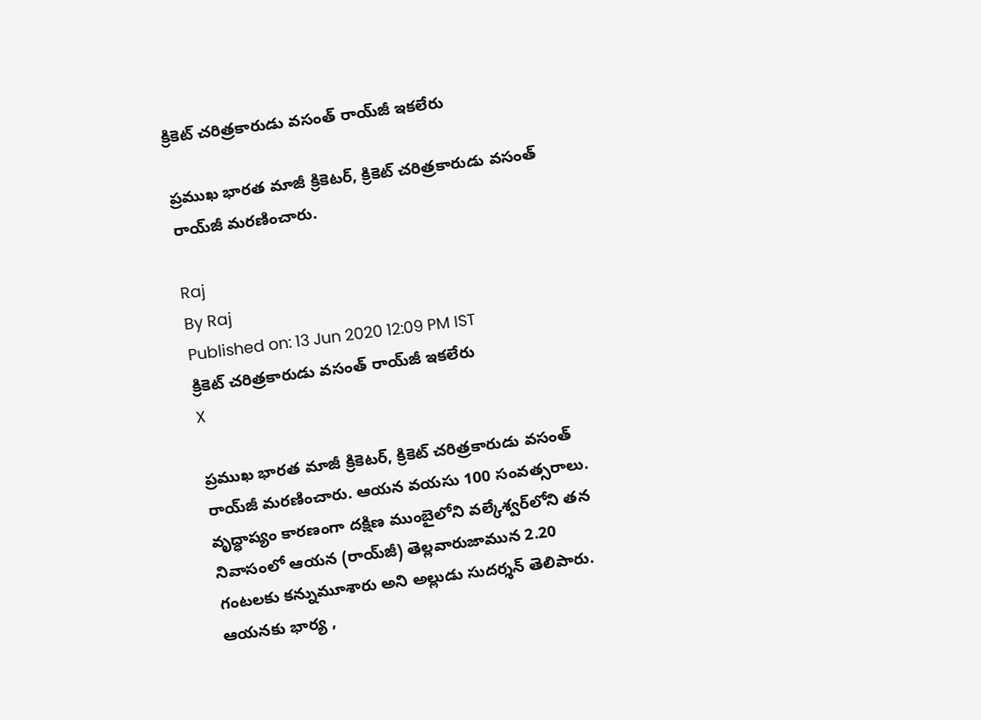క్రికెట్ చరిత్రకారుడు వసంత్ రాయ్‌జీ ఇకలేరు

ప్రముఖ భారత మాజీ క్రికెటర్, క్రికెట్ చరిత్రకారుడు వసంత్ రాయ్‌జీ మరణించారు.

Raj
By Raj
Published on: 13 Jun 2020 12:09 PM IST
క్రికెట్ చరిత్రకారుడు వసంత్ రాయ్‌జీ ఇకలేరు
X

ప్రముఖ భారత మాజీ క్రికెటర్, క్రికెట్ చరిత్రకారుడు వసంత్ రాయ్‌జీ మరణించారు. ఆయన వయసు 100 సంవత్సరాలు. వృద్ధాప్యం కారణంగా దక్షిణ ముంబైలోని వల్కేశ్వర్‌లోని తన నివాసంలో ఆయన (రాయ్‌జీ) తెల్లవారుజామున 2.20 గంటలకు కన్నుమూశారు అని అల్లుడు సుదర్శన్ తెలిపారు. ఆయనకు భార్య ,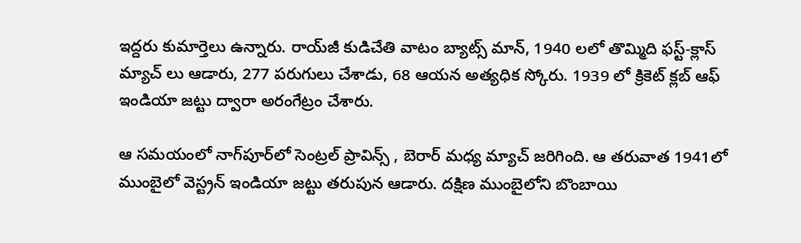ఇద్దరు కుమార్తెలు ఉన్నారు. రాయ్‌జీ కుడిచేతి వాటం బ్యాట్స్ మాన్, 1940 లలో తొమ్మిది ఫస్ట్-క్లాస్ మ్యాచ్ లు ఆడారు, 277 పరుగులు చేశాడు, 68 ఆయన అత్యధిక స్కోరు. 1939 లో క్రికెట్ క్లబ్ ఆఫ్ ఇండియా జట్టు ద్వారా అరంగేట్రం చేశారు.

ఆ సమయంలో నాగ్‌పూర్‌లో సెంట్రల్ ప్రావిన్స్ , బెరార్‌ మధ్య మ్యాచ్ జరిగింది. ఆ తరువాత 1941లో ముంబైలో వెస్ట్రన్ ఇండియా జట్టు తరుపున ఆడారు. దక్షిణ ముంబైలోని బొంబాయి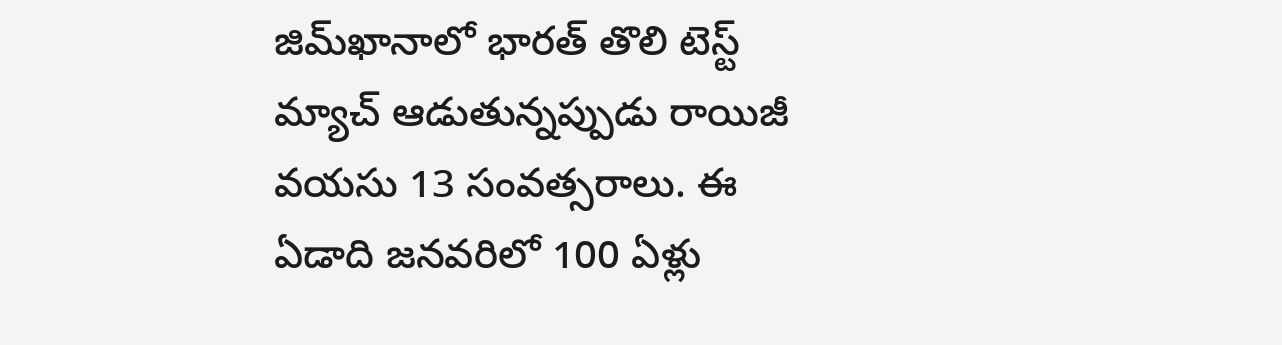జిమ్‌ఖానాలో భారత్ తొలి టెస్ట్ మ్యాచ్ ఆడుతున్నప్పుడు రాయిజీ వయసు 13 సంవత్సరాలు. ఈ ఏడాది జనవరిలో 100 ఏళ్లు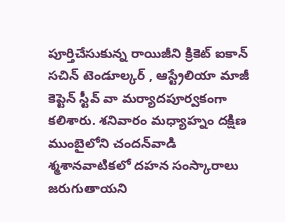పూర్తిచేసుకున్న రాయిజీని క్రికెట్ ఐకాన్ సచిన్ టెండూల్కర్ , ఆస్ట్రేలియా మాజీ కెప్టెన్ స్టీవ్ వా మర్యాదపూర్వకంగా కలిశారు. శనివారం మధ్యాహ్నం దక్షిణ ముంబైలోని చందన్‌వాడి శ్మశానవాటికలో దహన సంస్కారాలు జరుగుతాయని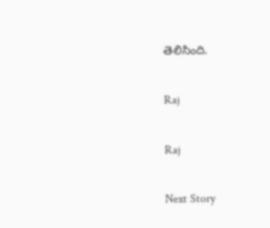తెలిసింది.

Raj

Raj

Next Story